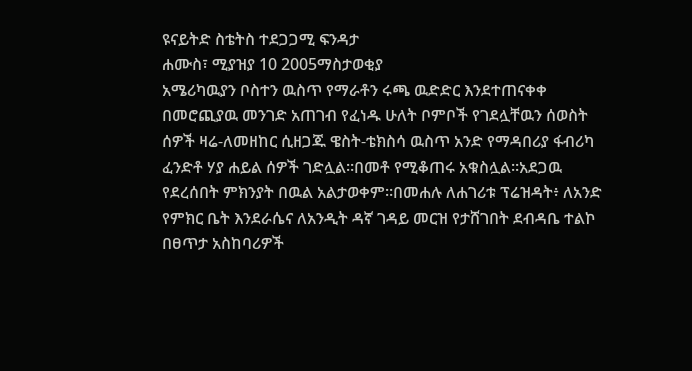ዩናይትድ ስቴትስ ተደጋጋሚ ፍንዳታ
ሐሙስ፣ ሚያዝያ 10 2005ማስታወቂያ
አሜሪካዉያን ቦስተን ዉስጥ የማራቶን ሩጫ ዉድድር እንደተጠናቀቀ በመሮጪያዉ መንገድ አጠገብ የፈነዱ ሁለት ቦምቦች የገደሏቸዉን ሰወስት ሰዎች ዛሬ-ለመዘከር ሲዘጋጁ ዌስት-ቴክስሳ ዉስጥ አንድ የማዳበሪያ ፋብሪካ ፈንድቶ ሃያ ሐይል ሰዎች ገድሏል።በመቶ የሚቆጠሩ አቁስሏል።አደጋዉ የደረሰበት ምክንያት በዉል አልታወቀም።በመሐሉ ለሐገሪቱ ፕሬዝዳት፥ ለአንድ የምክር ቤት እንደራሴና ለአንዲት ዳኛ ገዳይ መርዝ የታሸገበት ደብዳቤ ተልኮ በፀጥታ አስከባሪዎች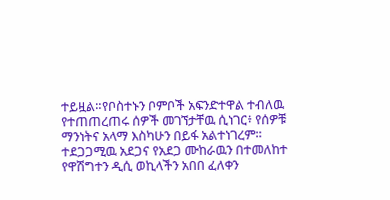ተይዟል።የቦስተኑን ቦምቦች አፍንድተዋል ተብለዉ የተጠጠረጠሩ ሰዎች መገኘታቸዉ ሲነገር፥ የሰዎቹ ማንነትና አላማ እስካሁን በይፋ አልተነገረም። ተደጋጋሚዉ አደጋና የአደጋ ሙከራዉን በተመለከተ የዋሽግተን ዲሲ ወኪላችን አበበ ፈለቀን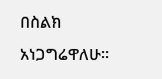በስልክ አነጋግሬዋለሁ።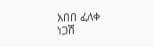አበበ ፈለቀ
ነጋሽ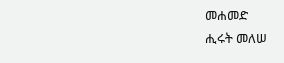መሐመድ
ሒሩት መለሠ